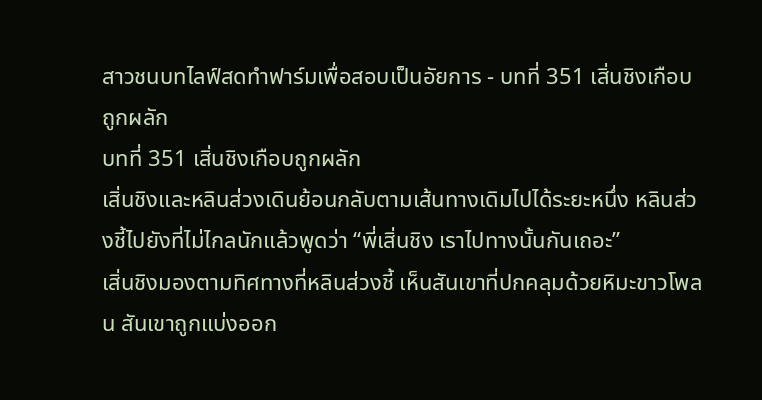สาวชนบทไลฟ์สดทำฟาร์มเพื่อสอบเป็นอัยการ - บทที่ 351 เสิ่นชิงเกือบถูกผลัก
บทที่ 351 เสิ่นชิงเกือบถูกผลัก
เสิ่นชิงและหลินส่วงเดินย้อนกลับตามเส้นทางเดิมไปได้ระยะหนึ่ง หลินส่วงชี้ไปยังที่ไม่ไกลนักแล้วพูดว่า “พี่เสิ่นชิง เราไปทางนั้นกันเถอะ”
เสิ่นชิงมองตามทิศทางที่หลินส่วงชี้ เห็นสันเขาที่ปกคลุมด้วยหิมะขาวโพลน สันเขาถูกแบ่งออก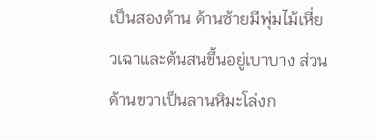เป็นสองด้าน ด้านซ้ายมีพุ่มไม้เหี่ยวเฉาและต้นสนขึ้นอยู่เบาบาง ส่วนด้านขวาเป็นลานหิมะโล่งก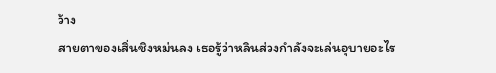ว้าง
สายตาของเสิ่นชิงหม่นลง เธอรู้ว่าหลินส่วงกำลังจะเล่นอุบายอะไร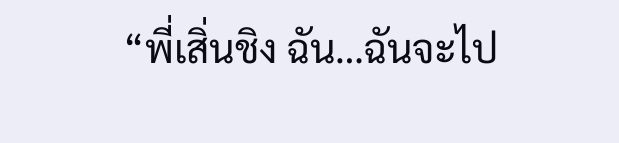“พี่เสิ่นชิง ฉัน…ฉันจะไป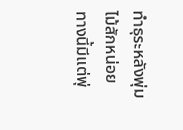ทำธุระหลังพุ่มไม้สักหน่อย ทางนี้มีแต่พุ่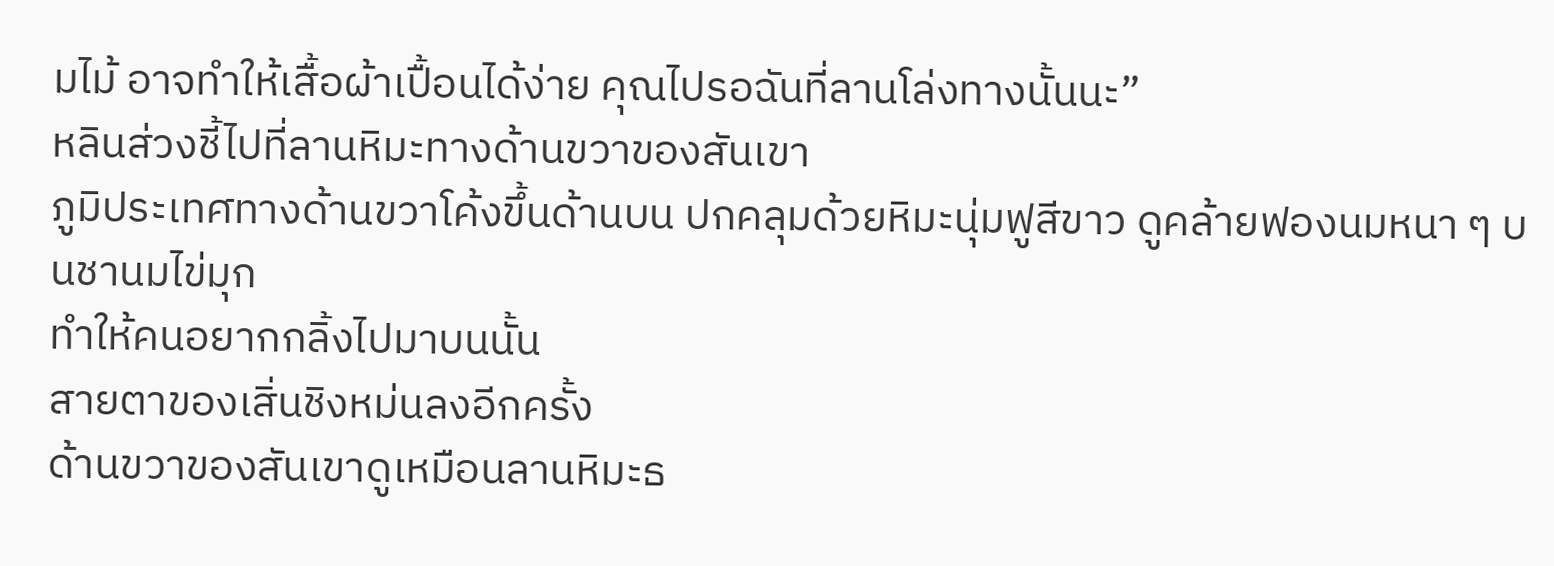มไม้ อาจทำให้เสื้อผ้าเปื้อนได้ง่าย คุณไปรอฉันที่ลานโล่งทางนั้นนะ”
หลินส่วงชี้ไปที่ลานหิมะทางด้านขวาของสันเขา
ภูมิประเทศทางด้านขวาโค้งขึ้นด้านบน ปกคลุมด้วยหิมะนุ่มฟูสีขาว ดูคล้ายฟองนมหนา ๆ บนชานมไข่มุก
ทำให้คนอยากกลิ้งไปมาบนนั้น
สายตาของเสิ่นชิงหม่นลงอีกครั้ง
ด้านขวาของสันเขาดูเหมือนลานหิมะธ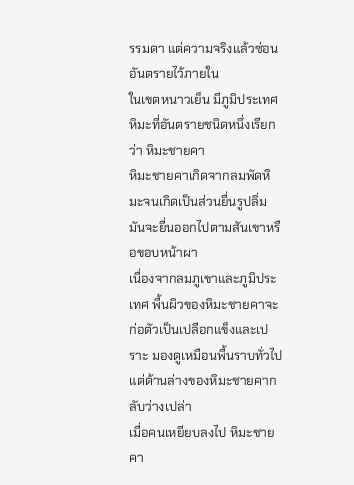รรมดา แต่ความจริงแล้วซ่อนอันตรายไว้ภายใน
ในเขตหนาวเย็น มีภูมิประเทศหิมะที่อันตรายชนิดหนึ่งเรียกว่า หิมะชายคา
หิมะชายคาเกิดจากลมพัดหิมะจนเกิดเป็นส่วนยื่นรูปลิ่ม มันจะยื่นออกไปตามสันเขาหรือขอบหน้าผา
เนื่องจากลมภูเขาและภูมิประเทศ พื้นผิวของหิมะชายคาจะก่อตัวเป็นเปลือกแข็งและเปราะ มองดูเหมือนพื้นราบทั่วไป แต่ด้านล่างของหิมะชายคากลับว่างเปล่า
เมื่อคนเหยียบลงไป หิมะชายคา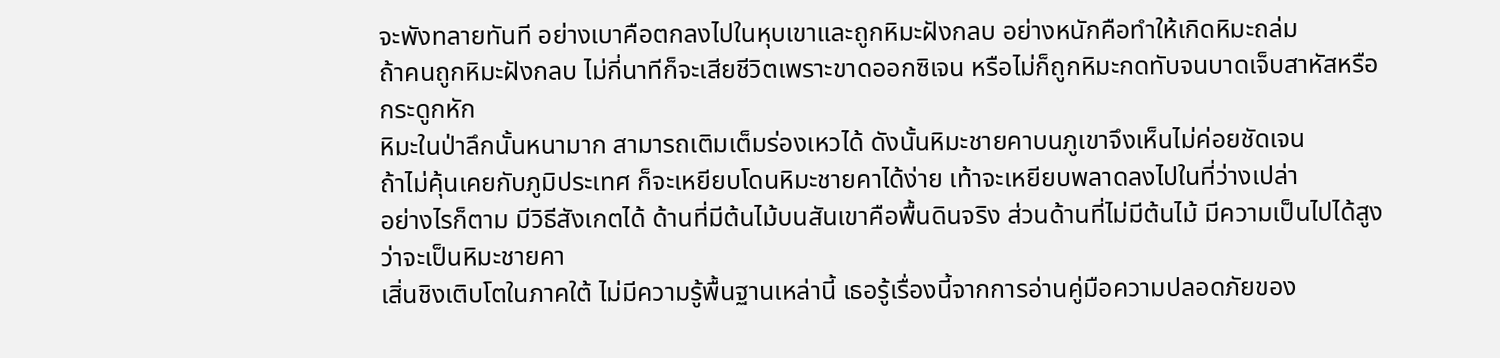จะพังทลายทันที อย่างเบาคือตกลงไปในหุบเขาและถูกหิมะฝังกลบ อย่างหนักคือทำให้เกิดหิมะถล่ม
ถ้าคนถูกหิมะฝังกลบ ไม่กี่นาทีก็จะเสียชีวิตเพราะขาดออกซิเจน หรือไม่ก็ถูกหิมะกดทับจนบาดเจ็บสาหัสหรือกระดูกหัก
หิมะในป่าลึกนั้นหนามาก สามารถเติมเต็มร่องเหวได้ ดังนั้นหิมะชายคาบนภูเขาจึงเห็นไม่ค่อยชัดเจน
ถ้าไม่คุ้นเคยกับภูมิประเทศ ก็จะเหยียบโดนหิมะชายคาได้ง่าย เท้าจะเหยียบพลาดลงไปในที่ว่างเปล่า
อย่างไรก็ตาม มีวิธีสังเกตได้ ด้านที่มีต้นไม้บนสันเขาคือพื้นดินจริง ส่วนด้านที่ไม่มีต้นไม้ มีความเป็นไปได้สูงว่าจะเป็นหิมะชายคา
เสิ่นชิงเติบโตในภาคใต้ ไม่มีความรู้พื้นฐานเหล่านี้ เธอรู้เรื่องนี้จากการอ่านคู่มือความปลอดภัยของ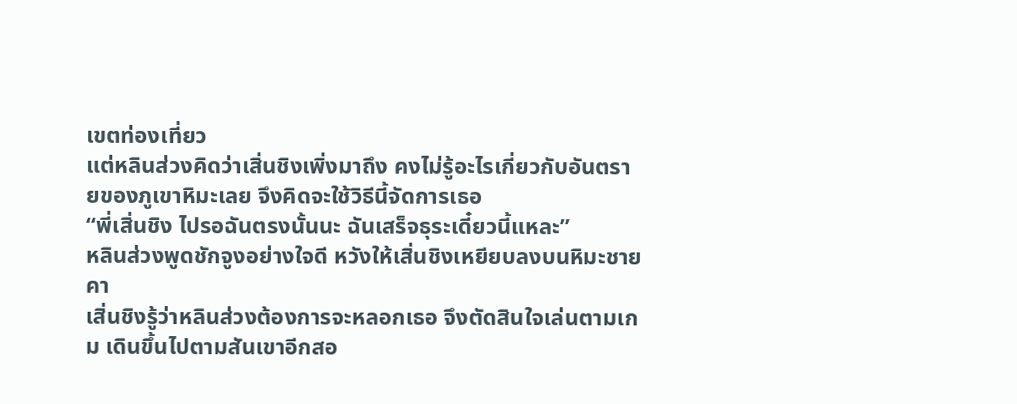เขตท่องเที่ยว
แต่หลินส่วงคิดว่าเสิ่นชิงเพิ่งมาถึง คงไม่รู้อะไรเกี่ยวกับอันตรายของภูเขาหิมะเลย จึงคิดจะใช้วิธีนี้จัดการเธอ
“พี่เสิ่นชิง ไปรอฉันตรงนั้นนะ ฉันเสร็จธุระเดี๋ยวนี้แหละ”
หลินส่วงพูดชักจูงอย่างใจดี หวังให้เสิ่นชิงเหยียบลงบนหิมะชายคา
เสิ่นชิงรู้ว่าหลินส่วงต้องการจะหลอกเธอ จึงตัดสินใจเล่นตามเกม เดินขึ้นไปตามสันเขาอีกสอ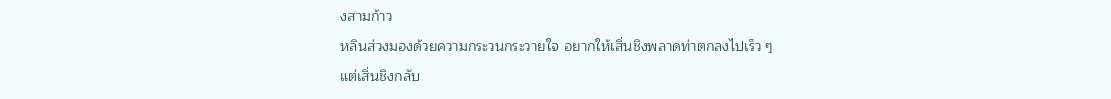งสามก้าว
หลินส่วงมองด้วยความกระวนกระวายใจ อยากให้เสิ่นชิงพลาดท่าตกลงไปเร็ว ๆ
แต่เสิ่นชิงกลับ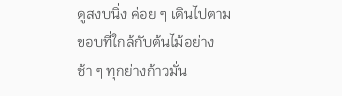ดูสงบนิ่ง ค่อย ๆ เดินไปตามขอบที่ใกล้กับต้นไม้อย่างช้า ๆ ทุกย่างก้าวมั่น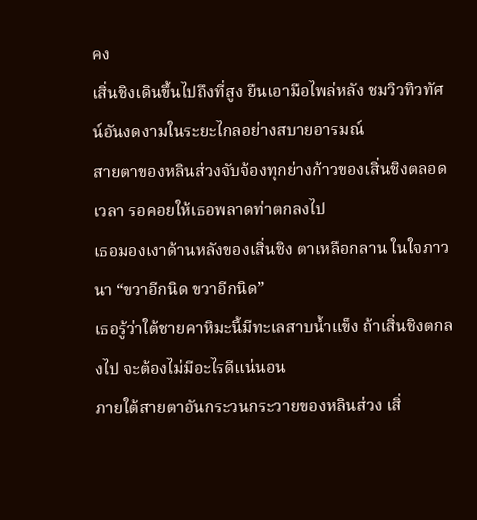คง
เสิ่นชิงเดินขึ้นไปถึงที่สูง ยืนเอามือไพล่หลัง ชมวิวทิวทัศน์อันงดงามในระยะไกลอย่างสบายอารมณ์
สายตาของหลินส่วงจับจ้องทุกย่างก้าวของเสิ่นชิงตลอดเวลา รอคอยให้เธอพลาดท่าตกลงไป
เธอมองเงาด้านหลังของเสิ่นชิง ตาเหลือกลาน ในใจภาวนา “ขวาอีกนิด ขวาอีกนิด”
เธอรู้ว่าใต้ชายคาหิมะนี้มีทะเลสาบน้ำแข็ง ถ้าเสิ่นชิงตกลงไป จะต้องไม่มีอะไรดีแน่นอน
ภายใต้สายตาอันกระวนกระวายของหลินส่วง เสิ่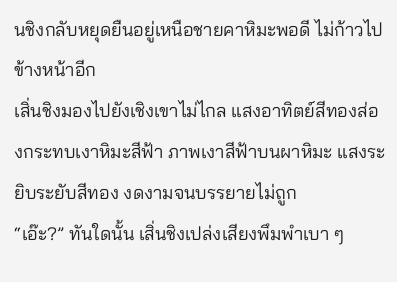นชิงกลับหยุดยืนอยู่เหนือชายคาหิมะพอดี ไม่ก้าวไปข้างหน้าอีก
เสิ่นชิงมองไปยังเชิงเขาไม่ไกล แสงอาทิตย์สีทองส่องกระทบเงาหิมะสีฟ้า ภาพเงาสีฟ้าบนผาหิมะ แสงระยิบระยับสีทอง งดงามจนบรรยายไม่ถูก
“เอ๊ะ?” ทันใดนั้น เสิ่นชิงเปล่งเสียงพึมพำเบา ๆ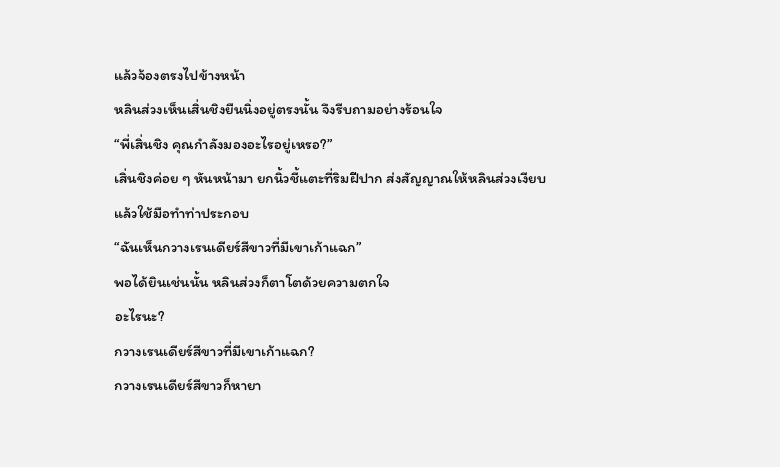แล้วจ้องตรงไปข้างหน้า
หลินส่วงเห็นเสิ่นชิงยืนนิ่งอยู่ตรงนั้น จึงรีบถามอย่างร้อนใจ
“พี่เสิ่นชิง คุณกำลังมองอะไรอยู่เหรอ?”
เสิ่นชิงค่อย ๆ หันหน้ามา ยกนิ้วชี้แตะที่ริมฝีปาก ส่งสัญญาณให้หลินส่วงเงียบ แล้วใช้มือทำท่าประกอบ
“ฉันเห็นกวางเรนเดียร์สีขาวที่มีเขาเก้าแฉก”
พอได้ยินเช่นนั้น หลินส่วงก็ตาโตด้วยความตกใจ
อะไรนะ?
กวางเรนเดียร์สีขาวที่มีเขาเก้าแฉก?
กวางเรนเดียร์สีขาวก็หายา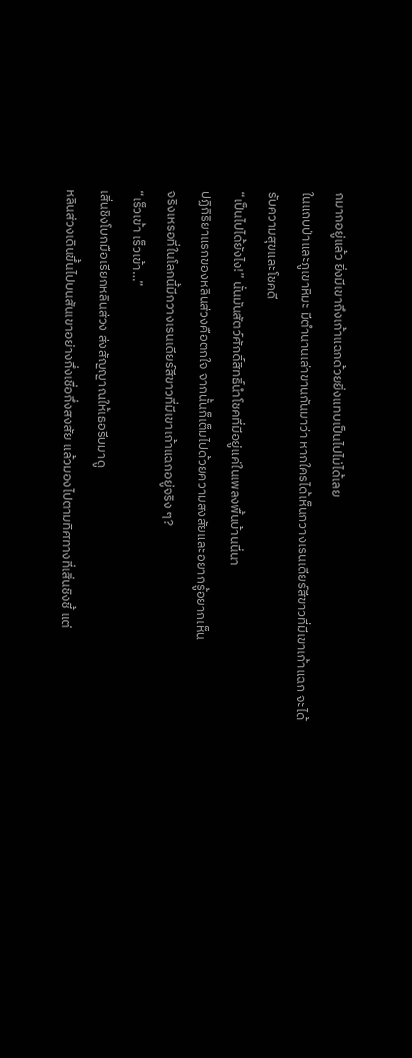กมากอยู่แล้ว ยิ่งมีเขาถึงเก้าแฉกด้วยยิ่งแทบเป็นไปไม่ได้เลย
ในแถบป่าและภูเขาหิมะ มีตำนานเล่าขานกันมาว่า หากใครได้เห็นกวางเรนเดียร์สีขาวที่มีเขาเก้าแฉก จะได้รับความสุขและโชคดี
“เป็นไปได้ยังไง!” นั่นมันสัตว์ศักดิ์สิทธิ์นำโชคที่มีอยู่แค่ในเพลงพื้นบ้านนี่นา
ปฏิกิริยาแรกของหลินส่วงคือตกใจ จากนั้นก็เต็มไปด้วยความสงสัยและอยากรู้อยากเห็น
จริงเหรอที่ในโลกนี้มีกวางเรนเดียร์สีขาวที่มีเขาเก้าแฉกอยู่จริง ๆ?
“เร็วเข้า เร็วเข้า…”
เสิ่นชิงโบกมือเรียกหลินส่วง ส่งสัญญาณให้เธอรีบมาดู
หลินส่วงเดินขึ้นไปบนสันเขาอย่างกึ่งเชื่อกึ่งสงสัย แล้วมองไปตามทิศทางที่เสิ่นชิงชี้ แต่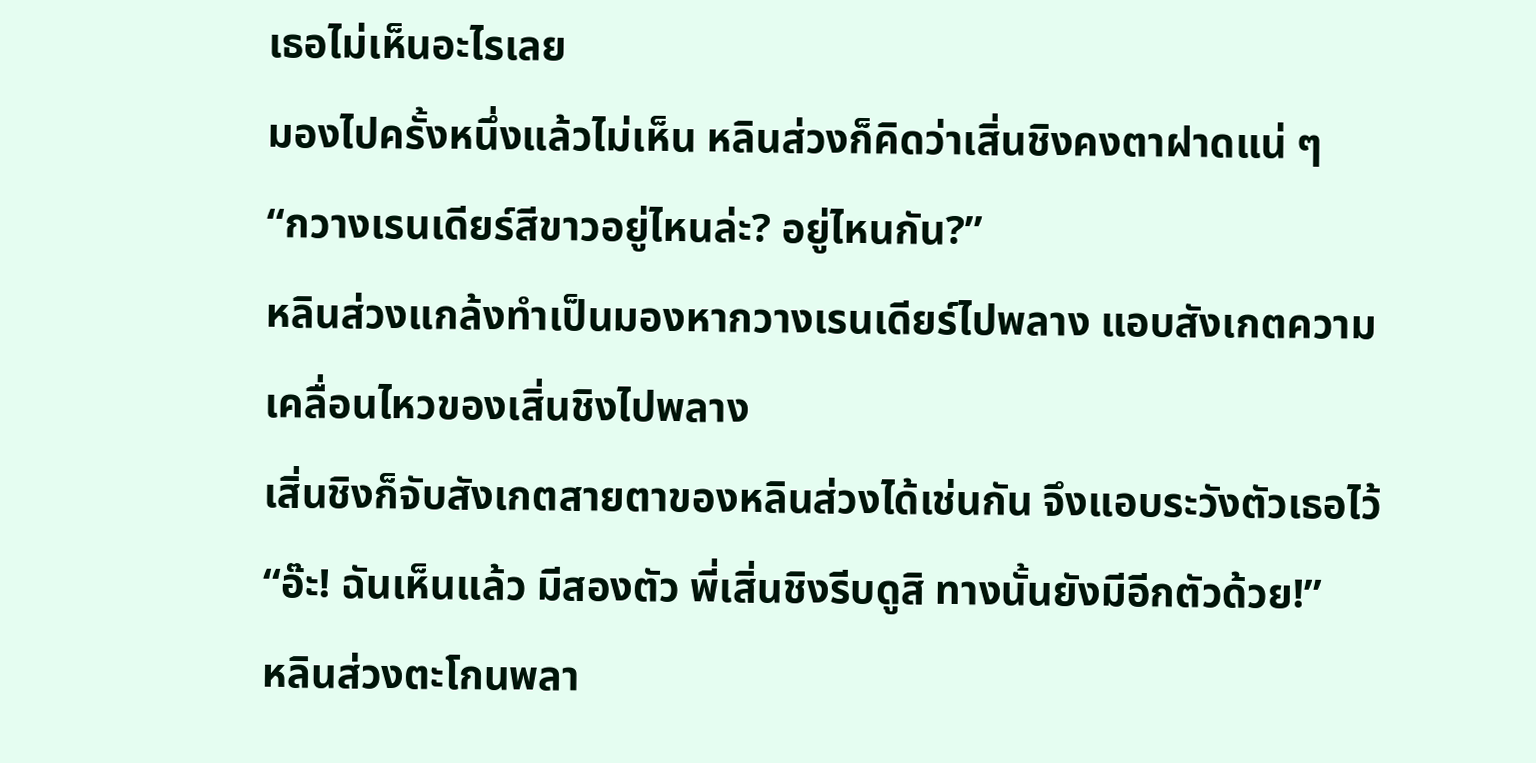เธอไม่เห็นอะไรเลย
มองไปครั้งหนึ่งแล้วไม่เห็น หลินส่วงก็คิดว่าเสิ่นชิงคงตาฝาดแน่ ๆ
“กวางเรนเดียร์สีขาวอยู่ไหนล่ะ? อยู่ไหนกัน?”
หลินส่วงแกล้งทำเป็นมองหากวางเรนเดียร์ไปพลาง แอบสังเกตความเคลื่อนไหวของเสิ่นชิงไปพลาง
เสิ่นชิงก็จับสังเกตสายตาของหลินส่วงได้เช่นกัน จึงแอบระวังตัวเธอไว้
“อ๊ะ! ฉันเห็นแล้ว มีสองตัว พี่เสิ่นชิงรีบดูสิ ทางนั้นยังมีอีกตัวด้วย!”
หลินส่วงตะโกนพลา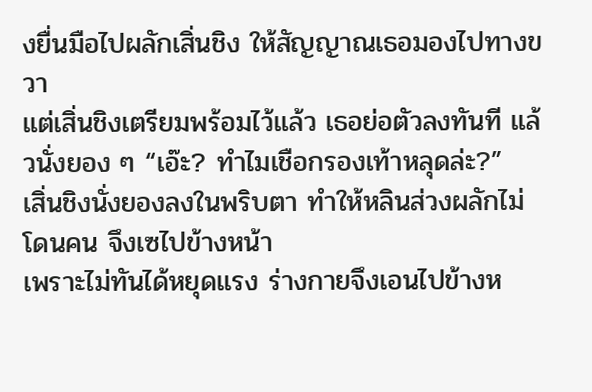งยื่นมือไปผลักเสิ่นชิง ให้สัญญาณเธอมองไปทางขวา
แต่เสิ่นชิงเตรียมพร้อมไว้แล้ว เธอย่อตัวลงทันที แล้วนั่งยอง ๆ “เอ๊ะ? ทำไมเชือกรองเท้าหลุดล่ะ?”
เสิ่นชิงนั่งยองลงในพริบตา ทำให้หลินส่วงผลักไม่โดนคน จึงเซไปข้างหน้า
เพราะไม่ทันได้หยุดแรง ร่างกายจึงเอนไปข้างห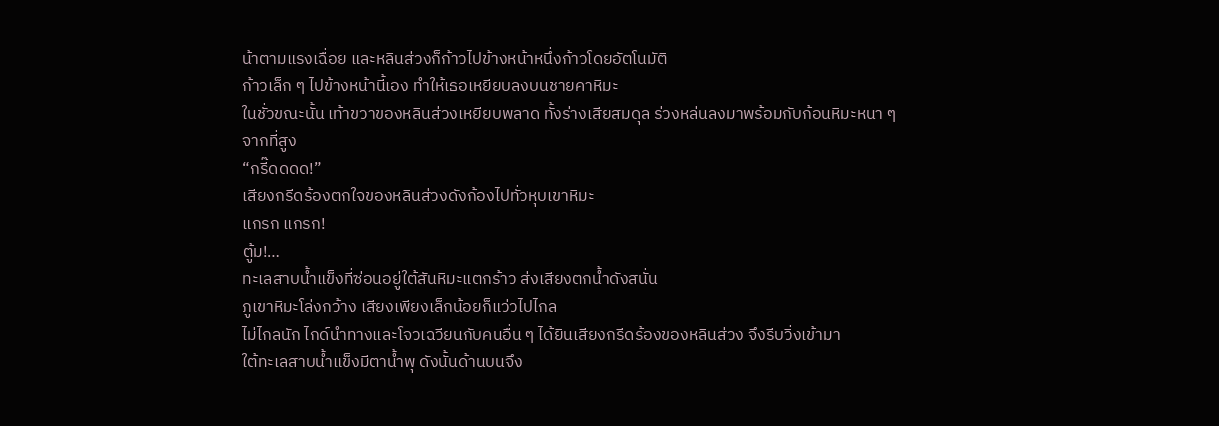น้าตามแรงเฉื่อย และหลินส่วงก็ก้าวไปข้างหน้าหนึ่งก้าวโดยอัตโนมัติ
ก้าวเล็ก ๆ ไปข้างหน้านี้เอง ทำให้เธอเหยียบลงบนชายคาหิมะ
ในชั่วขณะนั้น เท้าขวาของหลินส่วงเหยียบพลาด ทั้งร่างเสียสมดุล ร่วงหล่นลงมาพร้อมกับก้อนหิมะหนา ๆ จากที่สูง
“กรี๊ดดดด!”
เสียงกรีดร้องตกใจของหลินส่วงดังก้องไปทั่วหุบเขาหิมะ
แกรก แกรก!
ตู้ม!…
ทะเลสาบน้ำแข็งที่ซ่อนอยู่ใต้สันหิมะแตกร้าว ส่งเสียงตกน้ำดังสนั่น
ภูเขาหิมะโล่งกว้าง เสียงเพียงเล็กน้อยก็แว่วไปไกล
ไม่ไกลนัก ไกด์นำทางและโจวเฉวียนกับคนอื่น ๆ ได้ยินเสียงกรีดร้องของหลินส่วง จึงรีบวิ่งเข้ามา
ใต้ทะเลสาบน้ำแข็งมีตาน้ำพุ ดังนั้นด้านบนจึง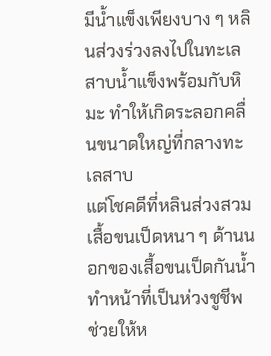มีน้ำแข็งเพียงบาง ๆ หลินส่วงร่วงลงไปในทะเลสาบน้ำแข็งพร้อมกับหิมะ ทำให้เกิดระลอกคลื่นขนาดใหญ่ที่กลางทะเลสาบ
แต่โชคดีที่หลินส่วงสวมเสื้อขนเป็ดหนา ๆ ด้านนอกของเสื้อขนเป็ดกันน้ำ ทำหน้าที่เป็นห่วงชูชีพ ช่วยให้ห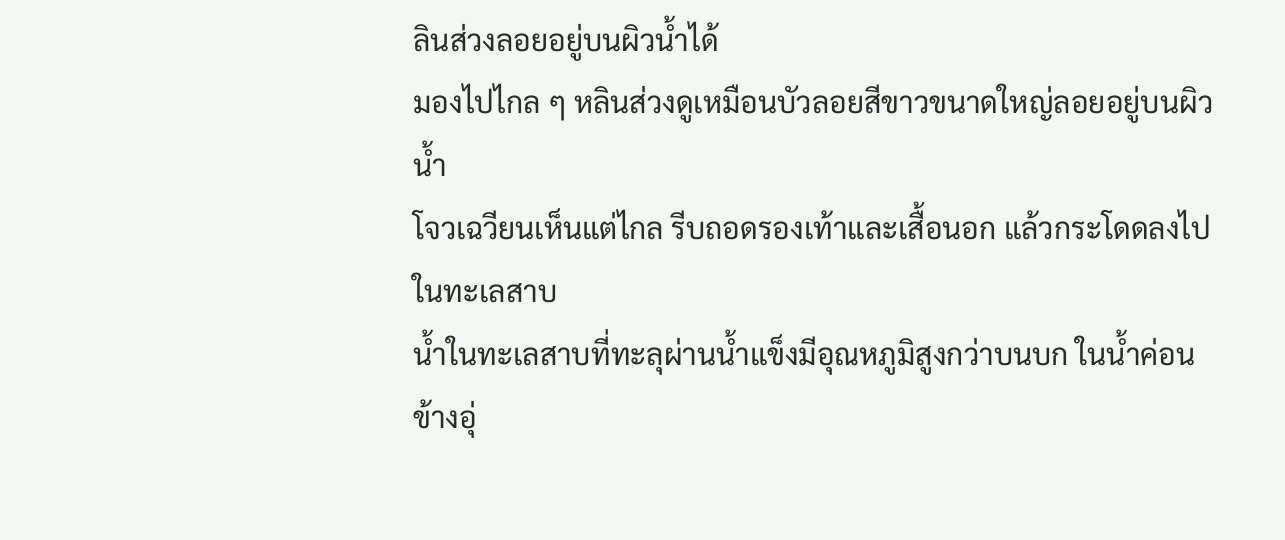ลินส่วงลอยอยู่บนผิวน้ำได้
มองไปไกล ๆ หลินส่วงดูเหมือนบัวลอยสีขาวขนาดใหญ่ลอยอยู่บนผิวน้ำ
โจวเฉวียนเห็นแต่ไกล รีบถอดรองเท้าและเสื้อนอก แล้วกระโดดลงไปในทะเลสาบ
น้ำในทะเลสาบที่ทะลุผ่านน้ำแข็งมีอุณหภูมิสูงกว่าบนบก ในน้ำค่อนข้างอุ่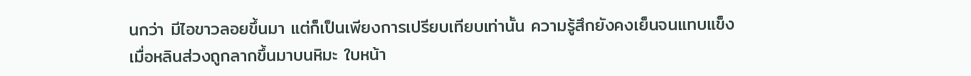นกว่า มีไอขาวลอยขึ้นมา แต่ก็เป็นเพียงการเปรียบเทียบเท่านั้น ความรู้สึกยังคงเย็นจนแทบแข็ง
เมื่อหลินส่วงถูกลากขึ้นมาบนหิมะ ใบหน้า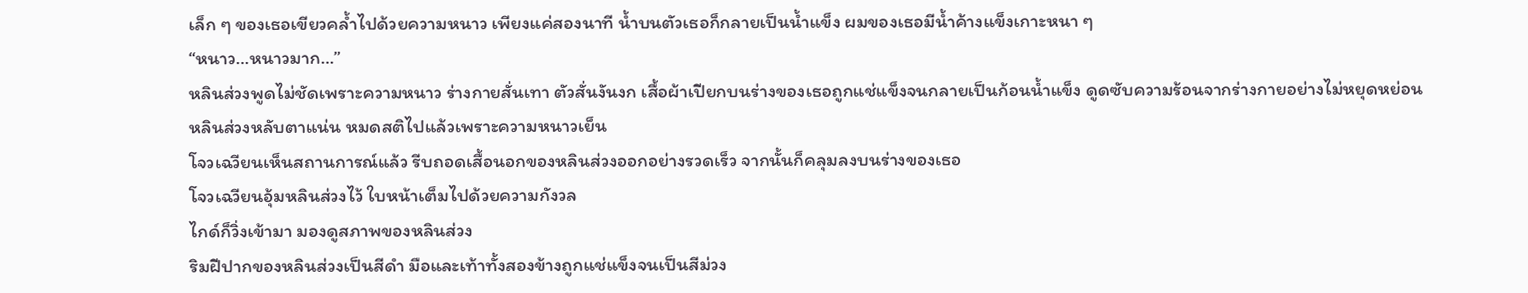เล็ก ๆ ของเธอเขียวคล้ำไปด้วยความหนาว เพียงแค่สองนาที น้ำบนตัวเธอก็กลายเป็นน้ำแข็ง ผมของเธอมีน้ำค้างแข็งเกาะหนา ๆ
“หนาว…หนาวมาก…”
หลินส่วงพูดไม่ชัดเพราะความหนาว ร่างกายสั่นเทา ตัวสั่นงันงก เสื้อผ้าเปียกบนร่างของเธอถูกแช่แข็งจนกลายเป็นก้อนน้ำแข็ง ดูดซับความร้อนจากร่างกายอย่างไม่หยุดหย่อน
หลินส่วงหลับตาแน่น หมดสติไปแล้วเพราะความหนาวเย็น
โจวเฉวียนเห็นสถานการณ์แล้ว รีบถอดเสื้อนอกของหลินส่วงออกอย่างรวดเร็ว จากนั้นก็คลุมลงบนร่างของเธอ
โจวเฉวียนอุ้มหลินส่วงไว้ ใบหน้าเต็มไปด้วยความกังวล
ไกด์ก็วิ่งเข้ามา มองดูสภาพของหลินส่วง
ริมฝีปากของหลินส่วงเป็นสีดำ มือและเท้าทั้งสองข้างถูกแช่แข็งจนเป็นสีม่วง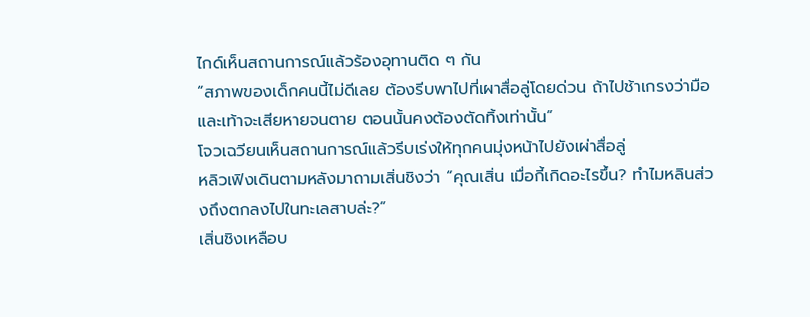ไกด์เห็นสถานการณ์แล้วร้องอุทานติด ๆ กัน
“สภาพของเด็กคนนี้ไม่ดีเลย ต้องรีบพาไปที่เผาสื่อลู่โดยด่วน ถ้าไปช้าเกรงว่ามือและเท้าจะเสียหายจนตาย ตอนนั้นคงต้องตัดทิ้งเท่านั้น”
โจวเฉวียนเห็นสถานการณ์แล้วรีบเร่งให้ทุกคนมุ่งหน้าไปยังเผ่าสื่อลู่
หลิวเฟิงเดินตามหลังมาถามเสิ่นชิงว่า “คุณเสิ่น เมื่อกี้เกิดอะไรขึ้น? ทำไมหลินส่วงถึงตกลงไปในทะเลสาบล่ะ?”
เสิ่นชิงเหลือบ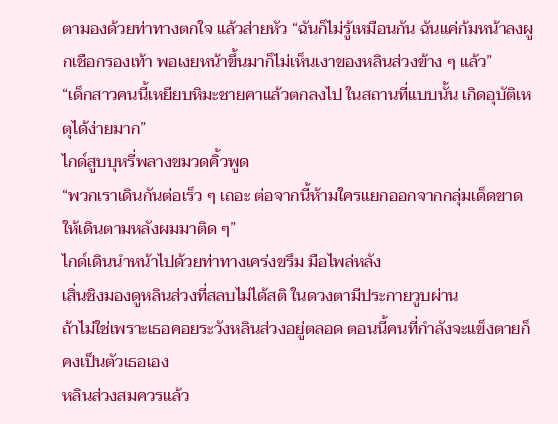ตามองด้วยท่าทางตกใจ แล้วส่ายหัว “ฉันก็ไม่รู้เหมือนกัน ฉันแค่ก้มหน้าลงผูกเชือกรองเท้า พอเงยหน้าขึ้นมาก็ไม่เห็นเงาของหลินส่วงข้าง ๆ แล้ว”
“เด็กสาวคนนี้เหยียบหิมะชายคาแล้วตกลงไป ในสถานที่แบบนั้น เกิดอุบัติเหตุได้ง่ายมาก”
ไกด์สูบบุหรี่พลางขมวดคิ้วพูด
“พวกเราเดินกันต่อเร็ว ๆ เถอะ ต่อจากนี้ห้ามใครแยกออกจากกลุ่มเด็ดขาด ให้เดินตามหลังผมมาติด ๆ”
ไกด์เดินนำหน้าไปด้วยท่าทางเคร่งขรึม มือไพล่หลัง
เสิ่นชิงมองดูหลินส่วงที่สลบไม่ได้สติ ในดวงตามีประกายวูบผ่าน
ถ้าไม่ใช่เพราะเธอคอยระวังหลินส่วงอยู่ตลอด ตอนนี้คนที่กำลังจะแข็งตายก็คงเป็นตัวเธอเอง
หลินส่วงสมควรแล้ว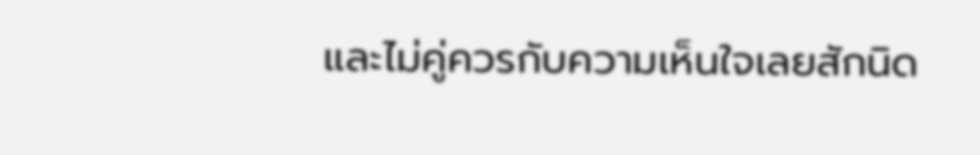และไม่คู่ควรกับความเห็นใจเลยสักนิด